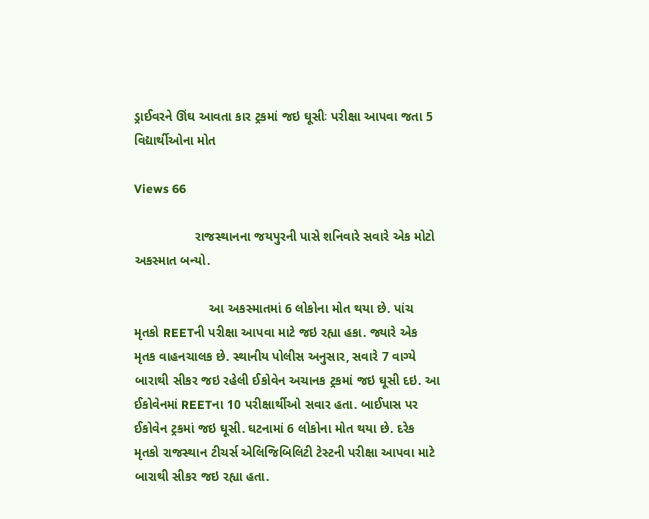ડ્રાઈવરને ઊંઘ આવતા કાર ટ્રકમાં જઇ ઘૂસીઃ પરીક્ષા આપવા જતા 5 વિદ્યાર્થીઓના મોત

Views 66

                 રાજસ્થાનના જયપુરની પાસે શનિવારે સવારે એક મોટો અકસ્માત બન્યો.

                     આ અકસ્માતમાં 6 લોકોના મોત થયા છે. પાંચ મૃતકો REETની પરીક્ષા આપવા માટે જઇ રહ્યા હકા. જ્યારે એક મૃતક વાહનચાલક છે. સ્થાનીય પોલીસ અનુસાર, સવારે 7 વાગ્યે બારાથી સીકર જઇ રહેલી ઈકોવેન અચાનક ટ્રકમાં જઇ ઘૂસી દઇ. આ ઈકોવેનમાં REETના 10 પરીક્ષાર્થીઓ સવાર હતા. બાઈપાસ પર ઈકોવેન ટ્રકમાં જઇ ઘૂસી. ઘટનામાં 6 લોકોના મોત થયા છે. દરેક મૃતકો રાજસ્થાન ટીચર્સ એલિજિબિલિટી ટેસ્ટની પરીક્ષા આપવા માટે બારાથી સીકર જઇ રહ્યા હતા.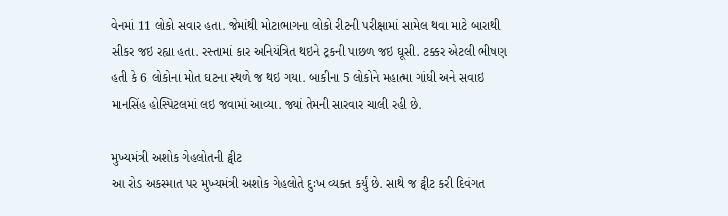વેનમાં 11 લોકો સવાર હતા. જેમાંથી મોટાભાગના લોકો રીટની પરીક્ષામાં સામેલ થવા માટે બારાથી સીકર જઇ રહ્યા હતા. રસ્તામાં કાર અનિયંત્રિત થઇને ટ્રકની પાછળ જઇ ઘૂસી. ટક્કર એટલી ભીષણ હતી કે 6 લોકોના મોત ઘટના સ્થળે જ થઇ ગયા. બાકીના 5 લોકોને મહાત્મા ગાંધી અને સવાઇ માનસિંહ હોસ્પિટલમાં લઇ જવામાં આવ્યા. જ્યાં તેમની સારવાર ચાલી રહી છે.

મુખ્યમંત્રી અશોક ગેહલોતની ટ્વીટ
આ રોડ અકસ્માત પર મુખ્યમંત્રી અશોક ગેહલોતે દુઃખ વ્યક્ત કર્યું છે. સાથે જ ટ્વીટ કરી દિવંગત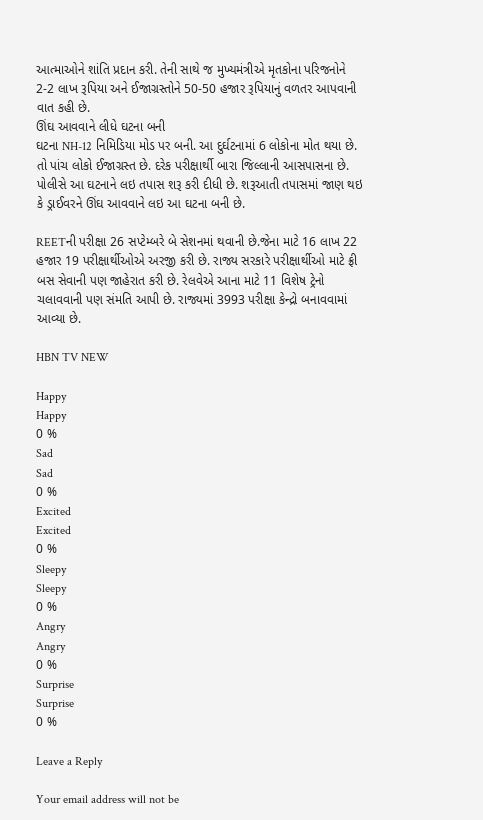આત્માઓને શાંતિ પ્રદાન કરી. તેની સાથે જ મુખ્યમંત્રીએ મૃતકોના પરિજનોને 2-2 લાખ રૂપિયા અને ઈજાગ્રસ્તોને 50-50 હજાર રૂપિયાનું વળતર આપવાની વાત કહી છે.
ઊંઘ આવવાને લીધે ઘટના બની
ઘટના NH-12 નિમિડિયા મોડ પર બની. આ દુર્ઘટનામાં 6 લોકોના મોત થયા છે. તો પાંચ લોકો ઈજાગ્રસ્ત છે. દરેક પરીક્ષાર્થી બારા જિલ્લાની આસપાસના છે. પોલીસે આ ઘટનાને લઇ તપાસ શરૂ કરી દીધી છે. શરૂઆતી તપાસમાં જાણ થઇ કે ડ્રાઈવરને ઊંઘ આવવાને લઇ આ ઘટના બની છે.

REETની પરીક્ષા 26 સપ્ટેમ્બરે બે સેશનમાં થવાની છે.જેના માટે 16 લાખ 22 હજાર 19 પરીક્ષાર્થીઓએ અરજી કરી છે. રાજ્ય સરકારે પરીક્ષાર્થીઓ માટે ફ્રી બસ સેવાની પણ જાહેરાત કરી છે. રેલવેએ આના માટે 11 વિશેષ ટ્રેનો ચલાવવાની પણ સંમતિ આપી છે. રાજ્યમાં 3993 પરીક્ષા કેન્દ્રો બનાવવામાં આવ્યા છે.

HBN TV NEW

Happy
Happy
0 %
Sad
Sad
0 %
Excited
Excited
0 %
Sleepy
Sleepy
0 %
Angry
Angry
0 %
Surprise
Surprise
0 %

Leave a Reply

Your email address will not be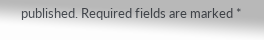published. Required fields are marked *